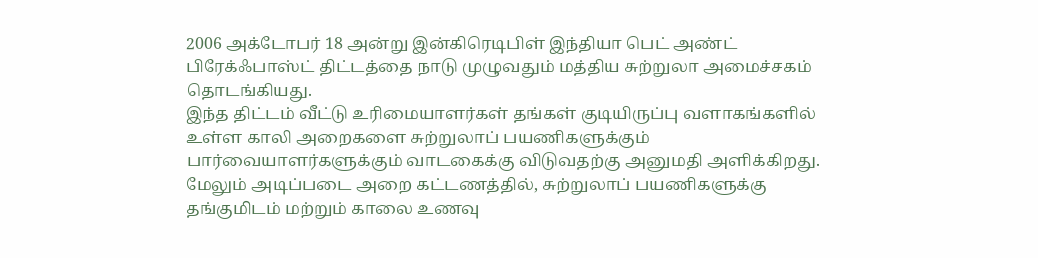2006 அக்டோபர் 18 அன்று இன்கிரெடிபிள் இந்தியா பெட் அண்ட் பிரேக்ஃபாஸ்ட் திட்டத்தை நாடு முழுவதும் மத்திய சுற்றுலா அமைச்சகம் தொடங்கியது.
இந்த திட்டம் வீட்டு உரிமையாளர்கள் தங்கள் குடியிருப்பு வளாகங்களில் உள்ள காலி அறைகளை சுற்றுலாப் பயணிகளுக்கும் பார்வையாளர்களுக்கும் வாடகைக்கு விடுவதற்கு அனுமதி அளிக்கிறது.
மேலும் அடிப்படை அறை கட்டணத்தில், சுற்றுலாப் பயணிகளுக்கு தங்குமிடம் மற்றும் காலை உணவு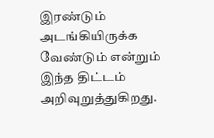இரண்டும் அடங்கியிருக்க வேண்டும் என்றும் இந்த திட்டம் அறிவுறுத்துகிறது.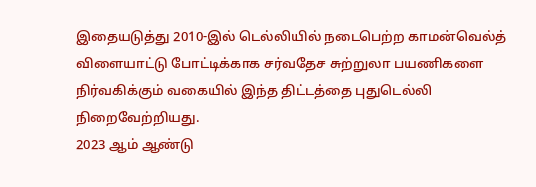இதையடுத்து 2010-இல் டெல்லியில் நடைபெற்ற காமன்வெல்த் விளையாட்டு போட்டிக்காக சர்வதேச சுற்றுலா பயணிகளை நிர்வகிக்கும் வகையில் இந்த திட்டத்தை புதுடெல்லி நிறைவேற்றியது.
2023 ஆம் ஆண்டு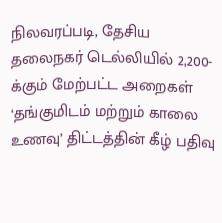நிலவரப்படி, தேசிய தலைநகர் டெல்லியில் 2,200-க்கும் மேற்பட்ட அறைகள் ‘தங்குமிடம் மற்றும் காலை உணவு’ திட்டத்தின் கீழ் பதிவு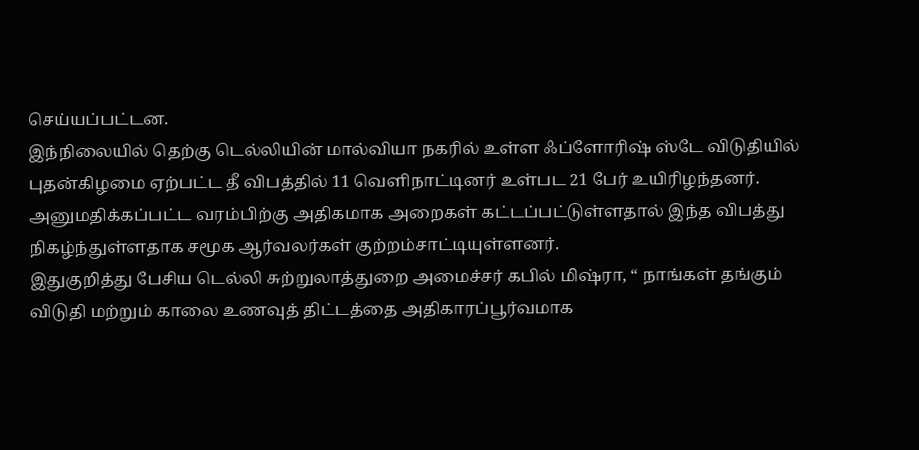செய்யப்பட்டன.
இந்நிலையில் தெற்கு டெல்லியின் மால்வியா நகரில் உள்ள ஃப்ளோரிஷ் ஸ்டே விடுதியில் புதன்கிழமை ஏற்பட்ட தீ விபத்தில் 11 வெளிநாட்டினர் உள்பட 21 பேர் உயிரிழந்தனர்.
அனுமதிக்கப்பட்ட வரம்பிற்கு அதிகமாக அறைகள் கட்டப்பட்டுள்ளதால் இந்த விபத்து நிகழ்ந்துள்ளதாக சமூக ஆர்வலர்கள் குற்றம்சாட்டியுள்ளனர்.
இதுகுறித்து பேசிய டெல்லி சுற்றுலாத்துறை அமைச்சர் கபில் மிஷ்ரா, “ நாங்கள் தங்கும் விடுதி மற்றும் காலை உணவுத் திட்டத்தை அதிகாரப்பூர்வமாக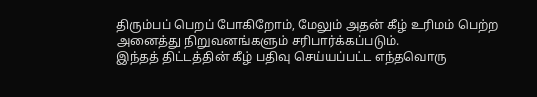திரும்பப் பெறப் போகிறோம், மேலும் அதன் கீழ் உரிமம் பெற்ற அனைத்து நிறுவனங்களும் சரிபார்க்கப்படும்.
இந்தத் திட்டத்தின் கீழ் பதிவு செய்யப்பட்ட எந்தவொரு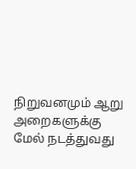நிறுவனமும் ஆறு அறைகளுக்கு மேல் நடத்துவது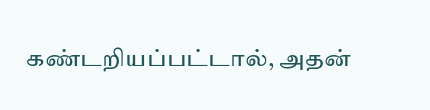கண்டறியப்பட்டால், அதன்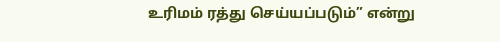உரிமம் ரத்து செய்யப்படும்” என்று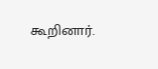கூறினார்.